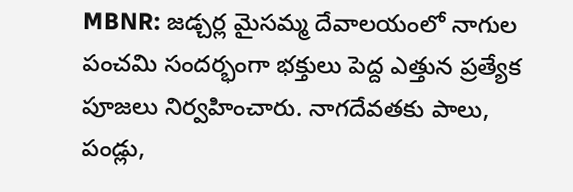MBNR: జడ్చర్ల మైసమ్మ దేవాలయంలో నాగుల పంచమి సందర్భంగా భక్తులు పెద్ద ఎత్తున ప్రత్యేక పూజలు నిర్వహించారు. నాగదేవతకు పాలు, పండ్లు,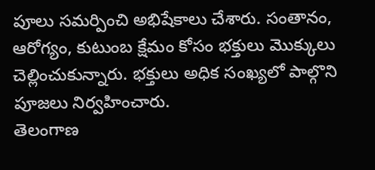పూలు సమర్పించి అభిషేకాలు చేశారు. సంతానం, ఆరోగ్యం, కుటుంబ క్షేమం కోసం భక్తులు మొక్కులు చెల్లించుకున్నారు. భక్తులు అధిక సంఖ్యలో పాల్గొని పూజలు నిర్వహించారు.
తెలంగాణ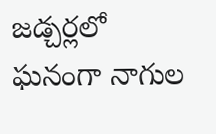జడ్చర్లలో ఘనంగా నాగుల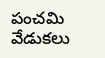పంచమి వేడుకలు